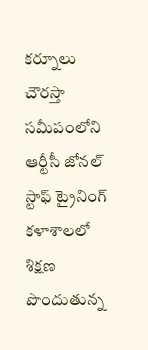కర్నూలు చౌరస్తా సమీపంలోని ఆర్టీసీ జోనల్ స్టాఫ్ ట్రైనింగ్ కళాశాలలో శిక్షణ పొందుతున్న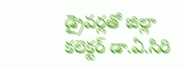డ్రైవర్లతో జిల్లా కలెక్టర్ డా.ఏ.సిరి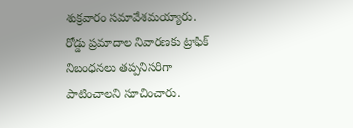శుక్రవారం సమావేశమయ్యారు. రోడ్డు ప్రమాదాల నివారణకు ట్రాఫిక్ నిబంధనలు తప్పనిసరిగా పాటించాలని సూచించారు.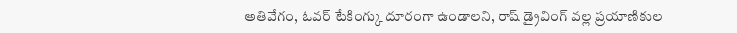అతివేగం, ఓవర్ టేకింగ్కు దూరంగా ఉండాలని, రాష్ డ్రైవింగ్ వల్ల ప్రయాణికుల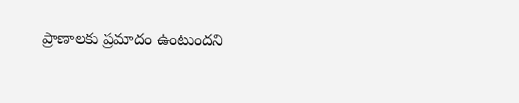ప్రాణాలకు ప్రమాదం ఉంటుందని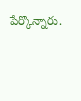పేర్కొన్నారు.